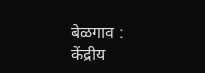बेळगाव : केंद्रीय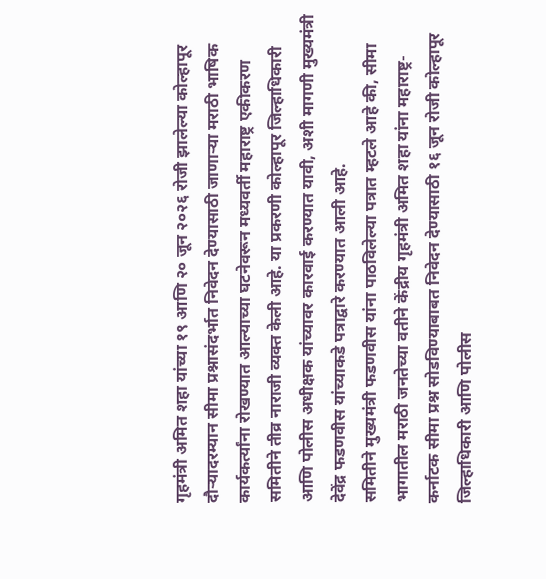गृहमंत्री अमित शहा यांच्या १९ आणि २० जून २०२६ रोजी झालेल्या कोल्हापूर दौऱ्यादरम्यान सीमा प्रश्नासंदर्भात निवेदन देण्यासाठी जाणाऱ्या मराठी भाषिक कार्यकर्त्यांना रोखण्यात आल्याच्या घटनेवरून मध्यवर्ती महाराष्ट्र एकीकरण समितीने तीव्र नाराजी व्यक्त केली आहे. या प्रकरणी कोल्हापूर जिल्हाधिकारी आणि पोलीस अधीक्षक यांच्यावर कारवाई करण्यात यावी, अशी मागणी मुख्यमंत्री देवेंद्र फडणवीस यांच्याकडे पत्राद्वारे करण्यात आली आहे.
समितीने मुख्यमंत्री फडणवीस यांना पाठविलेल्या पत्रात म्हटले आहे की, सीमा भागातील मराठी जनतेच्या वतीने केंद्रीय गृहमंत्री अमित शहा यांना महाराष्ट्र-कर्नाटक सीमा प्रश्न सोडविण्याबाबत निवेदन देण्यासाठी १६ जून रोजी कोल्हापूर जिल्हाधिकारी आणि पोलीस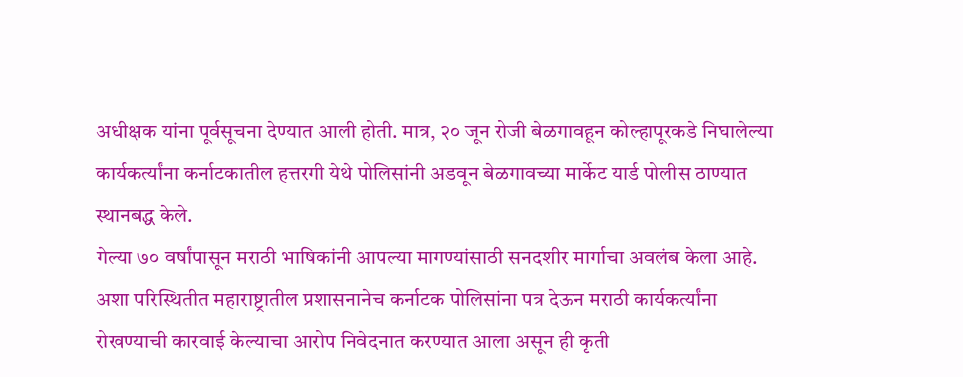अधीक्षक यांना पूर्वसूचना देण्यात आली होती. मात्र, २० जून रोजी बेळगावहून कोल्हापूरकडे निघालेल्या कार्यकर्त्यांना कर्नाटकातील हत्तरगी येथे पोलिसांनी अडवून बेळगावच्या मार्केट यार्ड पोलीस ठाण्यात स्थानबद्ध केले.
गेल्या ७० वर्षांपासून मराठी भाषिकांनी आपल्या मागण्यांसाठी सनदशीर मार्गाचा अवलंब केला आहे. अशा परिस्थितीत महाराष्ट्रातील प्रशासनानेच कर्नाटक पोलिसांना पत्र देऊन मराठी कार्यकर्त्यांना रोखण्याची कारवाई केल्याचा आरोप निवेदनात करण्यात आला असून ही कृती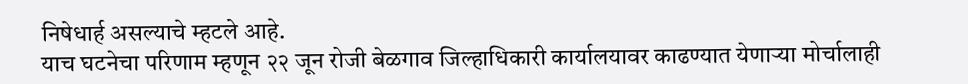निषेधार्ह असल्याचे म्हटले आहे.
याच घटनेचा परिणाम म्हणून २२ जून रोजी बेळगाव जिल्हाधिकारी कार्यालयावर काढण्यात येणाऱ्या मोर्चालाही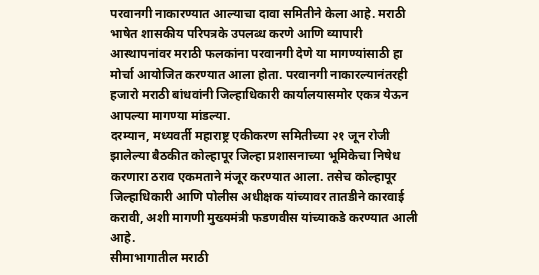परवानगी नाकारण्यात आल्याचा दावा समितीने केला आहे. मराठी भाषेत शासकीय परिपत्रके उपलब्ध करणे आणि व्यापारी आस्थापनांवर मराठी फलकांना परवानगी देणे या मागण्यांसाठी हा मोर्चा आयोजित करण्यात आला होता. परवानगी नाकारल्यानंतरही हजारो मराठी बांधवांनी जिल्हाधिकारी कार्यालयासमोर एकत्र येऊन आपल्या मागण्या मांडल्या.
दरम्यान, मध्यवर्ती महाराष्ट्र एकीकरण समितीच्या २१ जून रोजी झालेल्या बैठकीत कोल्हापूर जिल्हा प्रशासनाच्या भूमिकेचा निषेध करणारा ठराव एकमताने मंजूर करण्यात आला. तसेच कोल्हापूर जिल्हाधिकारी आणि पोलीस अधीक्षक यांच्यावर तातडीने कारवाई करावी, अशी मागणी मुख्यमंत्री फडणवीस यांच्याकडे करण्यात आली आहे.
सीमाभागातील मराठी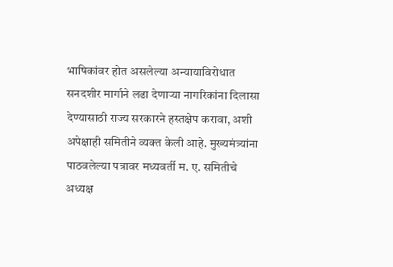भाषिकांवर होत असलेल्या अन्यायाविरोधात सनदशीर मार्गाने लढा देणाऱ्या नागरिकांना दिलासा देण्यासाठी राज्य सरकारने हस्तक्षेप करावा, अशी अपेक्षाही समितीने व्यक्त केली आहे. मुख्यमंत्र्यांना पाठवलेल्या पत्रावर मध्यवर्ती म. ए. समितीचे अध्यक्ष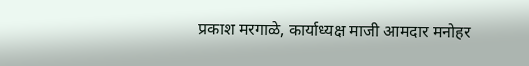प्रकाश मरगाळे, कार्याध्यक्ष माजी आमदार मनोहर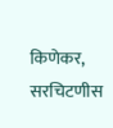किणेकर, सरचिटणीस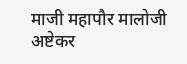माजी महापौर मालोजी अष्टेकर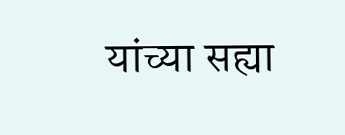यांच्या सह्या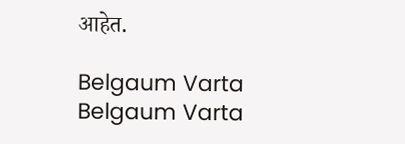आहेत.

Belgaum Varta Belgaum Varta